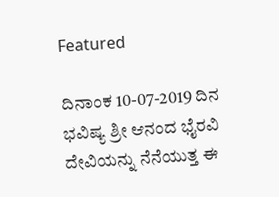Featured

ದಿನಾಂಕ 10-07-2019 ದಿನ ಭವಿಷ್ಯ ಶ್ರೀ ಆನಂದ ಭೈರವಿ ದೇವಿಯನ್ನು ನೆನೆಯುತ್ತ ಈ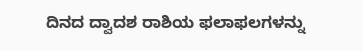ದಿನದ ದ್ವಾದಶ ರಾಶಿಯ ಫಲಾಫಲಗಳನ್ನು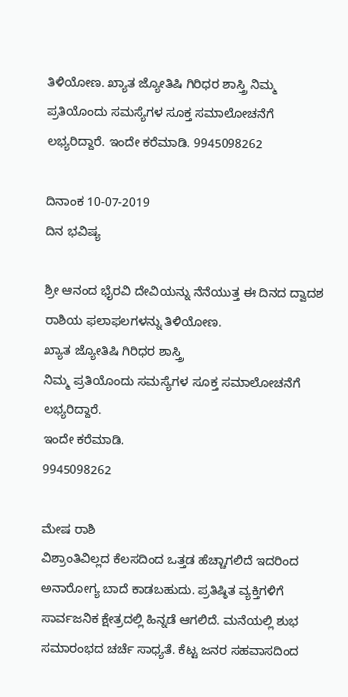ತಿಳಿಯೋಣ. ಖ್ಯಾತ ಜ್ಯೋತಿಷಿ ಗಿರಿಧರ ಶಾಸ್ತ್ರಿ ನಿಮ್ಮ ಪ್ರತಿಯೊಂದು ಸಮಸ್ಯೆಗಳ ಸೂಕ್ತ ಸಮಾಲೋಚನೆಗೆ ಲಭ್ಯರಿದ್ದಾರೆ. ಇಂದೇ ಕರೆಮಾಡಿ. 9945098262

ದಿನಾಂಕ 10-07-2019
ದಿನ ಭವಿಷ್ಯ

ಶ್ರೀ ಆನಂದ ಭೈರವಿ ದೇವಿಯನ್ನು ನೆನೆಯುತ್ತ ಈ ದಿನದ ದ್ವಾದಶ ರಾಶಿಯ ಫಲಾಫಲಗಳನ್ನು ತಿಳಿಯೋಣ.
ಖ್ಯಾತ ಜ್ಯೋತಿಷಿ ಗಿರಿಧರ ಶಾಸ್ತ್ರಿ
ನಿಮ್ಮ ಪ್ರತಿಯೊಂದು ಸಮಸ್ಯೆಗಳ ಸೂಕ್ತ ಸಮಾಲೋಚನೆಗೆ ಲಭ್ಯರಿದ್ದಾರೆ.
ಇಂದೇ ಕರೆಮಾಡಿ.
9945098262

ಮೇಷ ರಾಶಿ
ವಿಶ್ರಾಂತಿವಿಲ್ಲದ ಕೆಲಸದಿಂದ ಒತ್ತಡ ಹೆಚ್ಚಾಗಲಿದೆ ಇದರಿಂದ ಅನಾರೋಗ್ಯ ಬಾದೆ ಕಾಡಬಹುದು. ಪ್ರತಿಷ್ಠಿತ ವ್ಯಕ್ತಿಗಳಿಗೆ ಸಾರ್ವಜನಿಕ ಕ್ಷೇತ್ರದಲ್ಲಿ ಹಿನ್ನಡೆ ಆಗಲಿದೆ. ಮನೆಯಲ್ಲಿ ಶುಭ ಸಮಾರಂಭದ ಚರ್ಚೆ ಸಾಧ್ಯತೆ. ಕೆಟ್ಟ ಜನರ ಸಹವಾಸದಿಂದ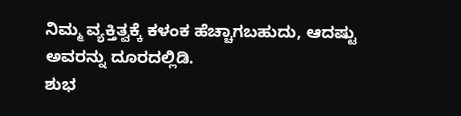ನಿಮ್ಮ ವ್ಯಕ್ತಿತ್ವಕ್ಕೆ ಕಳಂಕ ಹೆಚ್ಚಾಗಬಹುದು, ಆದಷ್ಟು ಅವರನ್ನು ದೂರದಲ್ಲಿಡಿ.
ಶುಭ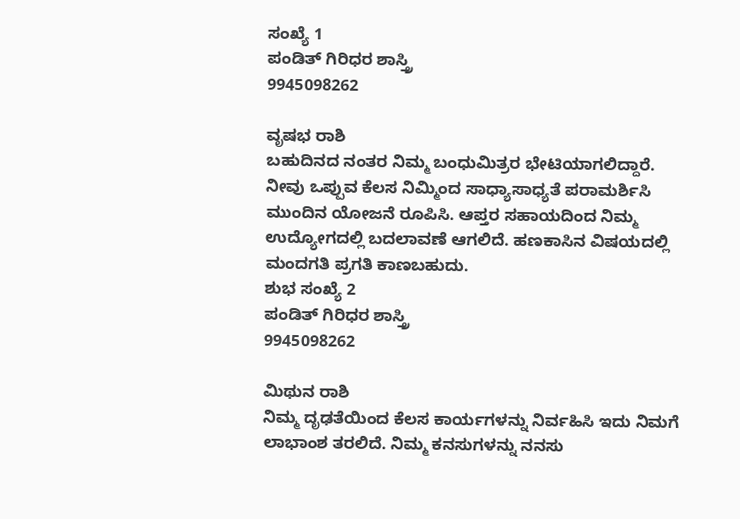ಸಂಖ್ಯೆ 1
ಪಂಡಿತ್ ಗಿರಿಧರ ಶಾಸ್ತ್ರಿ
9945098262

ವೃಷಭ ರಾಶಿ
ಬಹುದಿನದ ನಂತರ ನಿಮ್ಮ ಬಂಧುಮಿತ್ರರ ಭೇಟಿಯಾಗಲಿದ್ದಾರೆ. ನೀವು ಒಪ್ಪುವ ಕೆಲಸ ನಿಮ್ಮಿಂದ ಸಾಧ್ಯಾಸಾಧ್ಯತೆ ಪರಾಮರ್ಶಿಸಿ ಮುಂದಿನ ಯೋಜನೆ ರೂಪಿಸಿ. ಆಪ್ತರ ಸಹಾಯದಿಂದ ನಿಮ್ಮ ಉದ್ಯೋಗದಲ್ಲಿ ಬದಲಾವಣೆ ಆಗಲಿದೆ. ಹಣಕಾಸಿನ ವಿಷಯದಲ್ಲಿ ಮಂದಗತಿ ಪ್ರಗತಿ ಕಾಣಬಹುದು.
ಶುಭ ಸಂಖ್ಯೆ 2
ಪಂಡಿತ್ ಗಿರಿಧರ ಶಾಸ್ತ್ರಿ
9945098262

ಮಿಥುನ ರಾಶಿ
ನಿಮ್ಮ ದೃಢತೆಯಿಂದ ಕೆಲಸ ಕಾರ್ಯಗಳನ್ನು ನಿರ್ವಹಿಸಿ ಇದು ನಿಮಗೆ ಲಾಭಾಂಶ ತರಲಿದೆ. ನಿಮ್ಮ ಕನಸುಗಳನ್ನು ನನಸು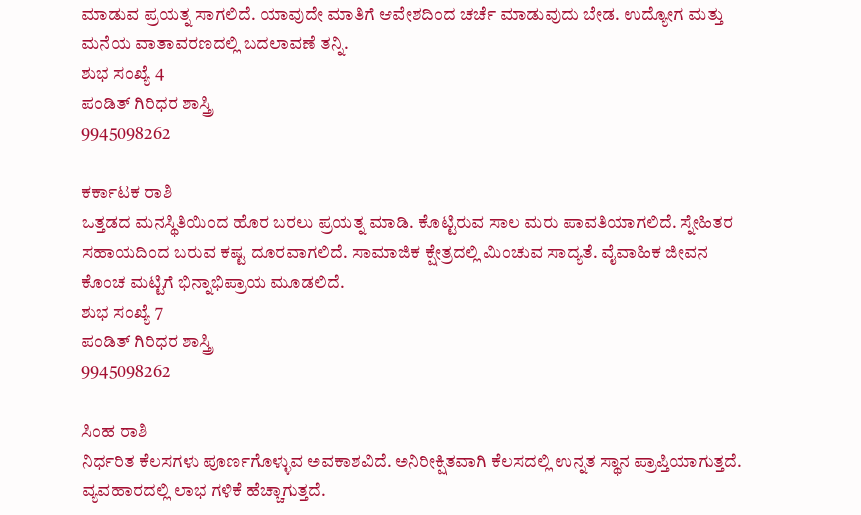ಮಾಡುವ ಪ್ರಯತ್ನ ಸಾಗಲಿದೆ. ಯಾವುದೇ ಮಾತಿಗೆ ಆವೇಶದಿಂದ ಚರ್ಚೆ ಮಾಡುವುದು ಬೇಡ. ಉದ್ಯೋಗ ಮತ್ತು ಮನೆಯ ವಾತಾವರಣದಲ್ಲಿ ಬದಲಾವಣೆ ತನ್ನಿ.
ಶುಭ ಸಂಖ್ಯೆ 4
ಪಂಡಿತ್ ಗಿರಿಧರ ಶಾಸ್ತ್ರಿ
9945098262

ಕರ್ಕಾಟಕ ರಾಶಿ
ಒತ್ತಡದ ಮನಸ್ಥಿತಿಯಿಂದ ಹೊರ ಬರಲು ಪ್ರಯತ್ನ ಮಾಡಿ. ಕೊಟ್ಟಿರುವ ಸಾಲ ಮರು ಪಾವತಿಯಾಗಲಿದೆ. ಸ್ನೇಹಿತರ ಸಹಾಯದಿಂದ ಬರುವ ಕಷ್ಟ ದೂರವಾಗಲಿದೆ. ಸಾಮಾಜಿಕ ಕ್ಷೇತ್ರದಲ್ಲಿ ಮಿಂಚುವ ಸಾದ್ಯತೆ. ವೈವಾಹಿಕ ಜೀವನ ಕೊಂಚ ಮಟ್ಟಿಗೆ ಭಿನ್ನಾಭಿಪ್ರಾಯ ಮೂಡಲಿದೆ.
ಶುಭ ಸಂಖ್ಯೆ 7
ಪಂಡಿತ್ ಗಿರಿಧರ ಶಾಸ್ತ್ರಿ
9945098262

ಸಿಂಹ ರಾಶಿ
ನಿರ್ಧರಿತ ಕೆಲಸಗಳು ಪೂರ್ಣಗೊಳ್ಳುವ ಅವಕಾಶವಿದೆ. ಅನಿರೀಕ್ಷಿತವಾಗಿ ಕೆಲಸದಲ್ಲಿ ಉನ್ನತ ಸ್ಥಾನ ಪ್ರಾಪ್ತಿಯಾಗುತ್ತದೆ. ವ್ಯವಹಾರದಲ್ಲಿ ಲಾಭ ಗಳಿಕೆ ಹೆಚ್ಚಾಗುತ್ತದೆ.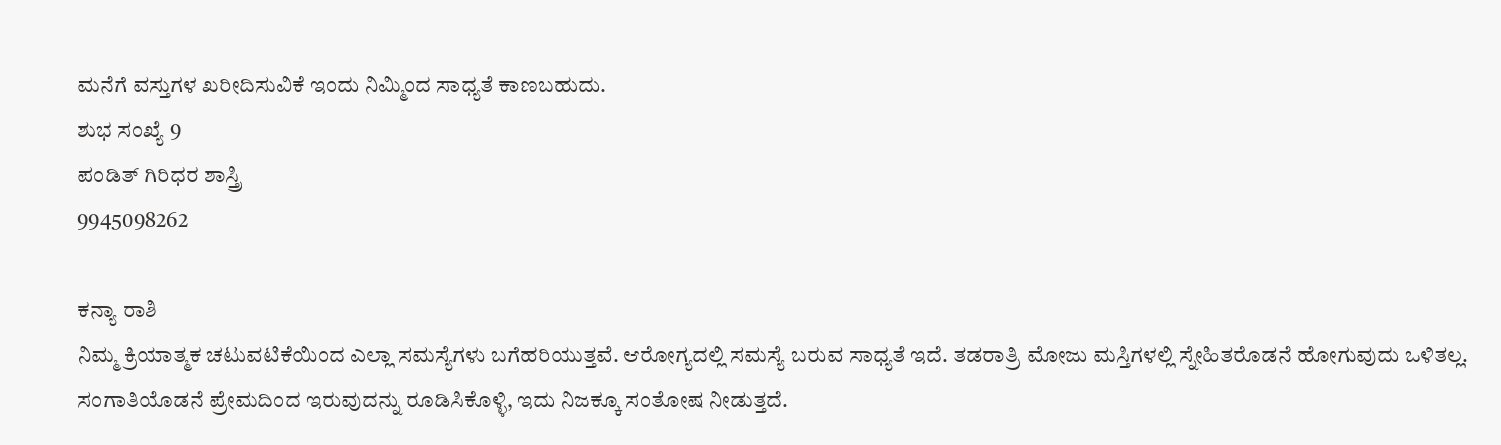ಮನೆಗೆ ವಸ್ತುಗಳ ಖರೀದಿಸುವಿಕೆ ಇಂದು ನಿಮ್ಮಿಂದ ಸಾಧ್ಯತೆ ಕಾಣಬಹುದು.
ಶುಭ ಸಂಖ್ಯೆ 9
ಪಂಡಿತ್ ಗಿರಿಧರ ಶಾಸ್ತ್ರಿ
9945098262

ಕನ್ಯಾ ರಾಶಿ
ನಿಮ್ಮ ಕ್ರಿಯಾತ್ಮಕ ಚಟುವಟಿಕೆಯಿಂದ ಎಲ್ಲಾ ಸಮಸ್ಯೆಗಳು ಬಗೆಹರಿಯುತ್ತವೆ. ಆರೋಗ್ಯದಲ್ಲಿ ಸಮಸ್ಯೆ ಬರುವ ಸಾಧ್ಯತೆ ಇದೆ. ತಡರಾತ್ರಿ ಮೋಜು ಮಸ್ತಿಗಳಲ್ಲಿ ಸ್ನೇಹಿತರೊಡನೆ ಹೋಗುವುದು ಒಳಿತಲ್ಲ. ಸಂಗಾತಿಯೊಡನೆ ಪ್ರೇಮದಿಂದ ಇರುವುದನ್ನು ರೂಡಿಸಿಕೊಳ್ಳಿ, ಇದು ನಿಜಕ್ಕೂ ಸಂತೋಷ ನೀಡುತ್ತದೆ.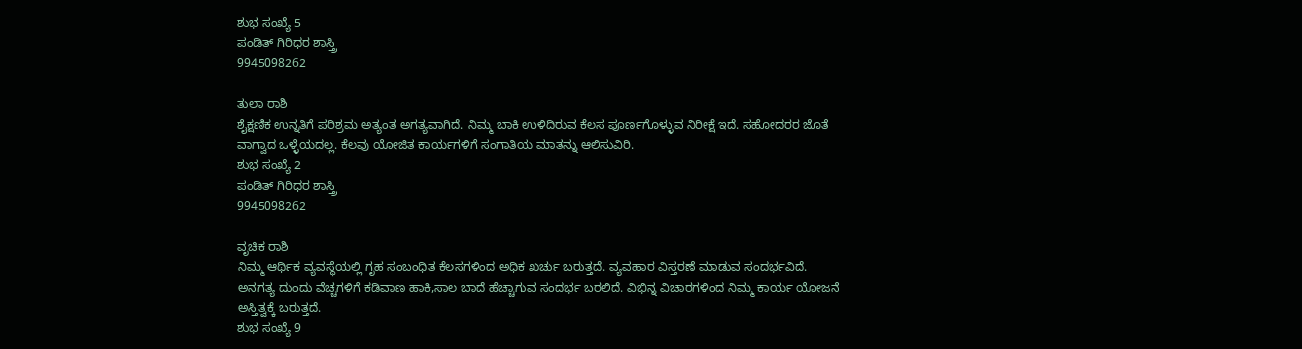ಶುಭ ಸಂಖ್ಯೆ 5
ಪಂಡಿತ್ ಗಿರಿಧರ ಶಾಸ್ತ್ರಿ
9945098262

ತುಲಾ ರಾಶಿ
ಶೈಕ್ಷಣಿಕ ಉನ್ನತಿಗೆ ಪರಿಶ್ರಮ ಅತ್ಯಂತ ಅಗತ್ಯವಾಗಿದೆ. ನಿಮ್ಮ ಬಾಕಿ ಉಳಿದಿರುವ ಕೆಲಸ ಪೂರ್ಣಗೊಳ್ಳುವ ನಿರೀಕ್ಷೆ ಇದೆ. ಸಹೋದರರ ಜೊತೆ ವಾಗ್ವಾದ ಒಳ್ಳೆಯದಲ್ಲ. ಕೆಲವು ಯೋಜಿತ ಕಾರ್ಯಗಳಿಗೆ ಸಂಗಾತಿಯ ಮಾತನ್ನು ಆಲಿಸುವಿರಿ.
ಶುಭ ಸಂಖ್ಯೆ 2
ಪಂಡಿತ್ ಗಿರಿಧರ ಶಾಸ್ತ್ರಿ
9945098262

ವೃಚಿಕ ರಾಶಿ
ನಿಮ್ಮ ಆರ್ಥಿಕ ವ್ಯವಸ್ಥೆಯಲ್ಲಿ ಗೃಹ ಸಂಬಂಧಿತ ಕೆಲಸಗಳಿಂದ ಅಧಿಕ ಖರ್ಚು ಬರುತ್ತದೆ. ವ್ಯವಹಾರ ವಿಸ್ತರಣೆ ಮಾಡುವ ಸಂದರ್ಭವಿದೆ. ಅನಗತ್ಯ ದುಂದು ವೆಚ್ಚಗಳಿಗೆ ಕಡಿವಾಣ ಹಾಕಿ,ಸಾಲ ಬಾದೆ ಹೆಚ್ಚಾಗುವ ಸಂದರ್ಭ ಬರಲಿದೆ. ವಿಭಿನ್ನ ವಿಚಾರಗಳಿಂದ ನಿಮ್ಮ ಕಾರ್ಯ ಯೋಜನೆ ಅಸ್ತಿತ್ವಕ್ಕೆ ಬರುತ್ತದೆ.
ಶುಭ ಸಂಖ್ಯೆ 9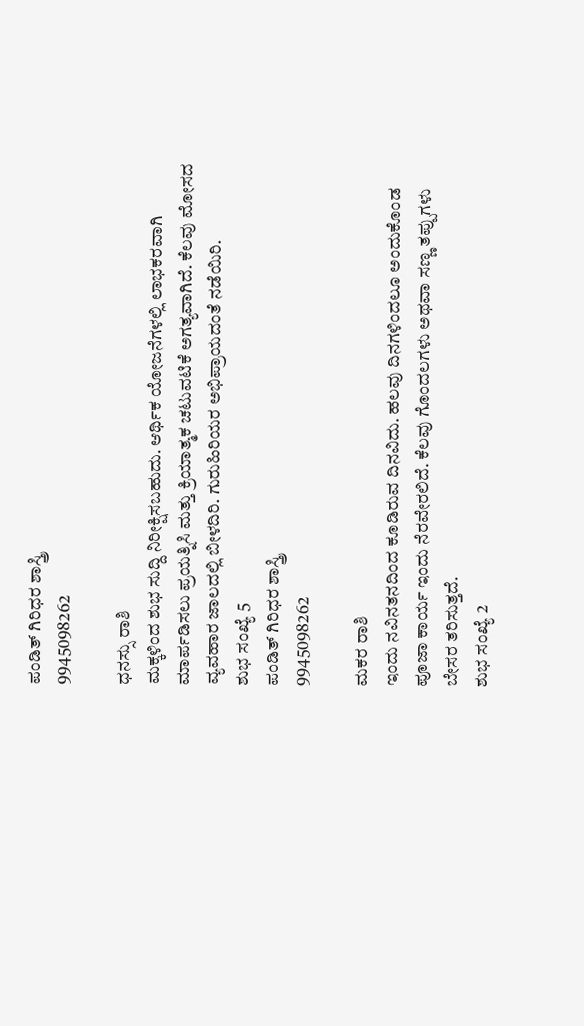ಪಂಡಿತ್ ಗಿರಿಧರ ಶಾಸ್ತ್ರಿ
9945098262

ಧನಸ್ಸು ರಾಶಿ
ಮಕ್ಕಳಿಂದ ಶುಭ ಸುದ್ದಿ ನಿರೀಕ್ಷಿಸಬಹುದು. ಆರ್ಥಿಕ ಯೋಜನೆಗಳಲ್ಲಿ ಲಾಭಕರವಾಗಿ ಮಾರ್ಪಡಿಸಲು ಪ್ರಯತ್ನಿಸಿ ಮತ್ತು ಕ್ರಿಯಾತ್ಮಕ ಚಟುವಟಿಕೆ ಅಗತ್ಯವಾಗಿದೆ. ಕೆಲವು ಮೋಸದ ವ್ಯವಹಾರ ಜಾಲದಲ್ಲಿ ಬೀಳದಿರಿ. ಗುರುಹಿರಿಯರ ಅಭಿಪ್ರಾಯದಂತೆ ನಡೆಯಿರಿ.
ಶುಭ ಸಂಖ್ಯೆ 5
ಪಂಡಿತ್ ಗಿರಿಧರ ಶಾಸ್ತ್ರಿ
9945098262

ಮಕರ ರಾಶಿ
ಇಂದು ನವಿನತನದಿಂದ ಕೂಡಿರುವ ದಿನವಿದು. ಹಲವು ದಿನಗಳಿಂದಲೂ ಅಂದುಕೊಂಡ ಪೂಜಾ ಕಾರ್ಯ ಇಂದು ನೆರವೇರಲಿದೆ. ಕೆಲವು ಗೊಂದಲಗಳು ಅಥವಾ ಸಣ್ಣ ತಪ್ಪುಗಳು ಬೇಸರ ತರಿಸುತ್ತದೆ.
ಶುಭ ಸಂಖ್ಯೆ 2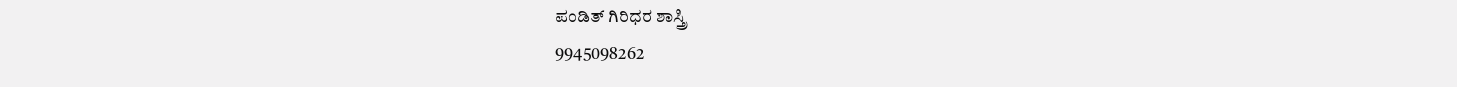ಪಂಡಿತ್ ಗಿರಿಧರ ಶಾಸ್ತ್ರಿ
9945098262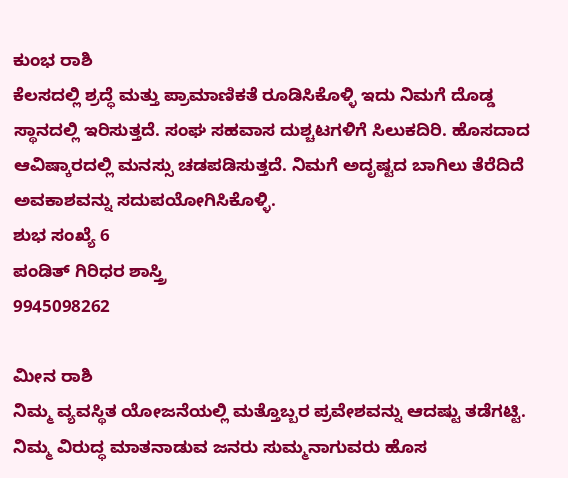ಕುಂಭ ರಾಶಿ
ಕೆಲಸದಲ್ಲಿ ಶ್ರದ್ಧೆ ಮತ್ತು ಪ್ರಾಮಾಣಿಕತೆ ರೂಡಿಸಿಕೊಳ್ಳಿ ಇದು ನಿಮಗೆ ದೊಡ್ಡ ಸ್ಥಾನದಲ್ಲಿ ಇರಿಸುತ್ತದೆ. ಸಂಘ ಸಹವಾಸ ದುಶ್ಚಟಗಳಿಗೆ ಸಿಲುಕದಿರಿ. ಹೊಸದಾದ ಆವಿಷ್ಕಾರದಲ್ಲಿ ಮನಸ್ಸು ಚಡಪಡಿಸುತ್ತದೆ. ನಿಮಗೆ ಅದೃಷ್ಟದ ಬಾಗಿಲು ತೆರೆದಿದೆ ಅವಕಾಶವನ್ನು ಸದುಪಯೋಗಿಸಿಕೊಳ್ಳಿ.
ಶುಭ ಸಂಖ್ಯೆ 6
ಪಂಡಿತ್ ಗಿರಿಧರ ಶಾಸ್ತ್ರಿ
9945098262

ಮೀನ ರಾಶಿ
ನಿಮ್ಮ ವ್ಯವಸ್ಥಿತ ಯೋಜನೆಯಲ್ಲಿ ಮತ್ತೊಬ್ಬರ ಪ್ರವೇಶವನ್ನು ಆದಷ್ಟು ತಡೆಗಟ್ಟಿ. ನಿಮ್ಮ ವಿರುದ್ಧ ಮಾತನಾಡುವ ಜನರು ಸುಮ್ಮನಾಗುವರು ಹೊಸ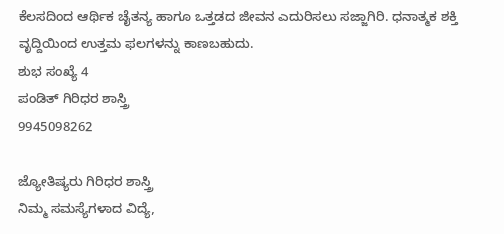ಕೆಲಸದಿಂದ ಆರ್ಥಿಕ ಚೈತನ್ಯ ಹಾಗೂ ಒತ್ತಡದ ಜೀವನ ಎದುರಿಸಲು ಸಜ್ಜಾಗಿರಿ. ಧನಾತ್ಮಕ ಶಕ್ತಿ ವೃದ್ದಿಯಿಂದ ಉತ್ತಮ ಫಲಗಳನ್ನು ಕಾಣಬಹುದು.
ಶುಭ ಸಂಖ್ಯೆ 4
ಪಂಡಿತ್ ಗಿರಿಧರ ಶಾಸ್ತ್ರಿ
9945098262

ಜ್ಯೋತಿಷ್ಯರು ಗಿರಿಧರ ಶಾಸ್ತ್ರಿ
ನಿಮ್ಮ ಸಮಸ್ಯೆಗಳಾದ ವಿದ್ಯೆ,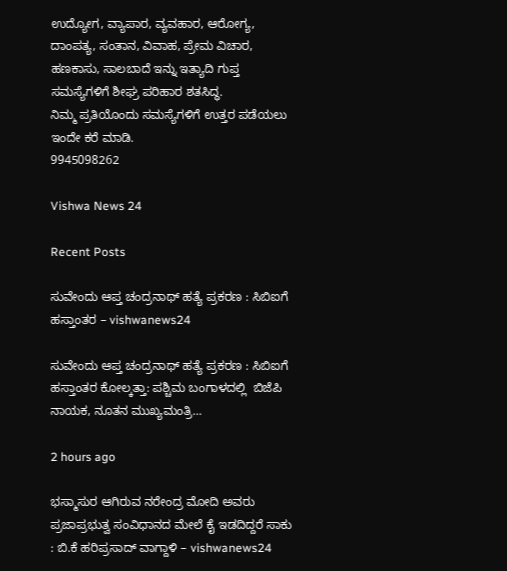ಉದ್ಯೋಗ, ವ್ಯಾಪಾರ, ವ್ಯವಹಾರ, ಆರೋಗ್ಯ, ದಾಂಪತ್ಯ, ಸಂತಾನ, ವಿವಾಹ, ಪ್ರೇಮ ವಿಚಾರ, ಹಣಕಾಸು, ಸಾಲಬಾದೆ ಇನ್ನು ಇತ್ಯಾದಿ ಗುಪ್ತ ಸಮಸ್ಯೆಗಳಿಗೆ ಶೀಘ್ರ ಪರಿಹಾರ ಶತಸಿದ್ಧ.
ನಿಮ್ಮ ಪ್ರತಿಯೊಂದು ಸಮಸ್ಯೆಗಳಿಗೆ ಉತ್ತರ ಪಡೆಯಲು ಇಂದೇ ಕರೆ ಮಾಡಿ.
9945098262

Vishwa News 24

Recent Posts

ಸುವೇಂದು ಆಪ್ತ ಚಂದ್ರನಾಥ್ ಹತ್ಯೆ ಪ್ರಕರಣ : ಸಿಬಿಐಗೆ ಹಸ್ತಾಂತರ – vishwanews24

ಸುವೇಂದು ಆಪ್ತ ಚಂದ್ರನಾಥ್ ಹತ್ಯೆ ಪ್ರಕರಣ : ಸಿಬಿಐಗೆ ಹಸ್ತಾಂತರ ಕೋಲ್ಕತ್ತಾ: ಪಶ್ಚಿಮ ಬಂಗಾಳದಲ್ಲಿ  ಬಿಜೆಪಿ ನಾಯಕ, ನೂತನ ಮುಖ್ಯಮಂತ್ರಿ…

2 hours ago

ಭಸ್ಮಾಸುರ ಆಗಿರುವ ನರೇಂದ್ರ ಮೋದಿ ಅವರು ಪ್ರಜಾಪ್ರಭುತ್ವ ಸಂವಿಧಾನದ ಮೇಲೆ ಕೈ ಇಡದಿದ್ದರೆ ಸಾಕು : ಬಿ.ಕೆ ಹರಿಪ್ರಸಾದ್ ವಾಗ್ದಾಳಿ – vishwanews24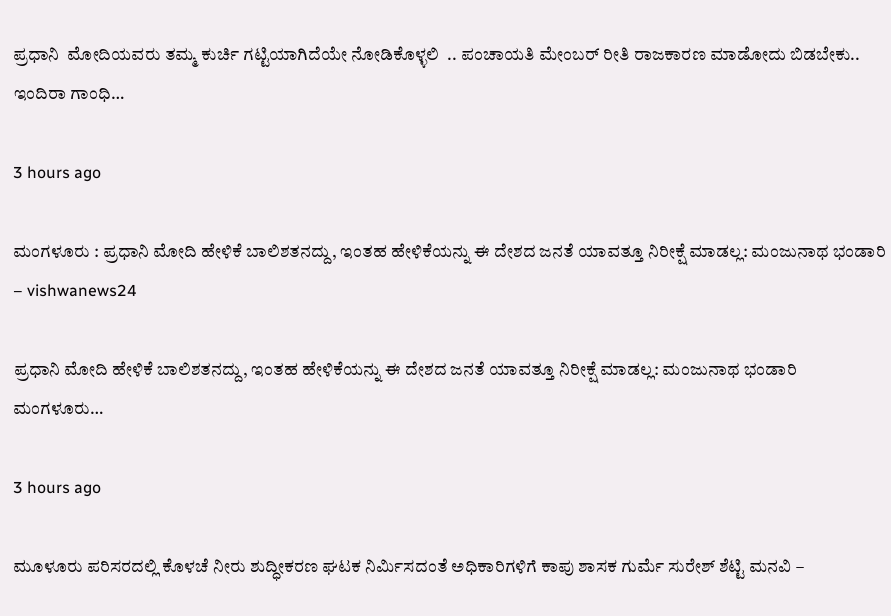ಪ್ರಧಾನಿ  ಮೋದಿಯವರು ತಮ್ಮ ಕುರ್ಚಿ ಗಟ್ಟಿಯಾಗಿದೆಯೇ ನೋಡಿಕೊಳ್ಳಲಿ  .. ಪಂಚಾಯತಿ ಮೇಂಬರ್ ರೀತಿ ರಾಜಕಾರಣ ಮಾಡೋದು ಬಿಡಬೇಕು.. ಇಂದಿರಾ ಗಾಂಧಿ…

3 hours ago

ಮಂಗಳೂರು : ಪ್ರಧಾನಿ ಮೋದಿ ಹೇಳಿಕೆ ಬಾಲಿಶತನದ್ದು, ಇಂತಹ ಹೇಳಿಕೆಯನ್ನು ಈ ದೇಶದ ಜನತೆ ಯಾವತ್ತೂ ನಿರೀಕ್ಷೆ ಮಾಡಲ್ಲ: ಮಂಜುನಾಥ ಭಂಡಾರಿ – vishwanews24

ಪ್ರಧಾನಿ ಮೋದಿ ಹೇಳಿಕೆ ಬಾಲಿಶತನದ್ದು, ಇಂತಹ ಹೇಳಿಕೆಯನ್ನು ಈ ದೇಶದ ಜನತೆ ಯಾವತ್ತೂ ನಿರೀಕ್ಷೆ ಮಾಡಲ್ಲ: ಮಂಜುನಾಥ ಭಂಡಾರಿ ಮಂಗಳೂರು…

3 hours ago

ಮೂಳೂರು ಪರಿಸರದಲ್ಲಿ ಕೊಳಚೆ ನೀರು ಶುದ್ಧೀಕರಣ ಘಟಕ ನಿರ್ಮಿಸದಂತೆ ಅಧಿಕಾರಿಗಳಿಗೆ ಕಾಪು ಶಾಸಕ ಗುರ್ಮೆ ಸುರೇಶ್ ಶೆಟ್ಟಿ ಮನವಿ –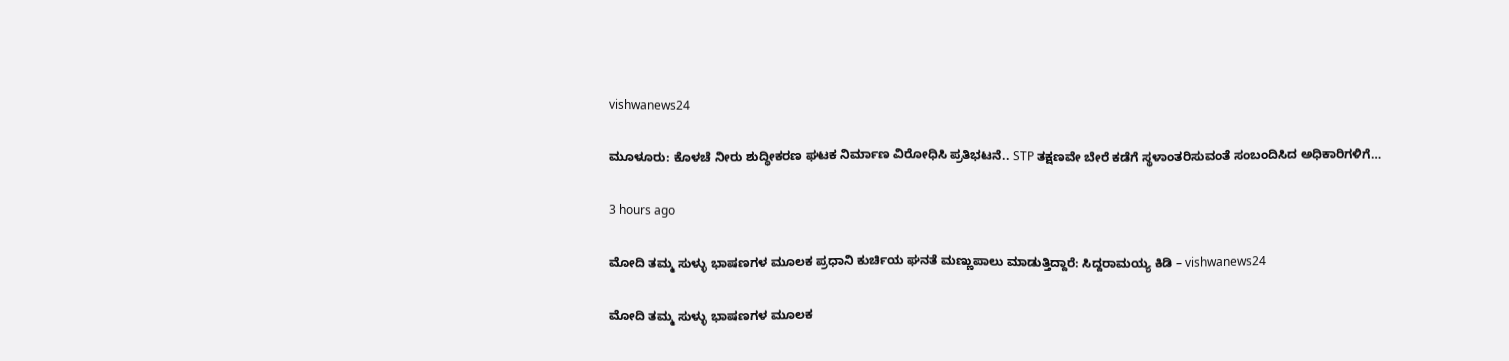vishwanews24

ಮೂಳೂರು: ಕೊಳಚೆ ನೀರು ಶುದ್ಧೀಕರಣ ಘಟಕ ನಿರ್ಮಾಣ ವಿರೋಧಿಸಿ ಪ್ರತಿಭಟನೆ.. STP ತಕ್ಷಣವೇ ಬೇರೆ ಕಡೆಗೆ ಸ್ಥಳಾಂತರಿಸುವಂತೆ ಸಂಬಂದಿಸಿದ ಅಧಿಕಾರಿಗಳಿಗೆ…

3 hours ago

ಮೋದಿ ತಮ್ಮ ಸುಳ್ಳು ಭಾಷಣಗಳ ಮೂಲಕ ಪ್ರಧಾನಿ ಕುರ್ಚಿಯ ಘನತೆ ಮಣ್ಣುಪಾಲು ಮಾಡುತ್ತಿದ್ದಾರೆ: ಸಿದ್ದರಾಮಯ್ಯ ಕಿಡಿ – vishwanews24

ಮೋದಿ ತಮ್ಮ ಸುಳ್ಳು ಭಾಷಣಗಳ ಮೂಲಕ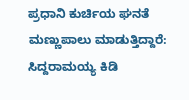ಪ್ರಧಾನಿ ಕುರ್ಚಿಯ ಘನತೆ ಮಣ್ಣುಪಾಲು ಮಾಡುತ್ತಿದ್ದಾರೆ: ಸಿದ್ದರಾಮಯ್ಯ ಕಿಡಿ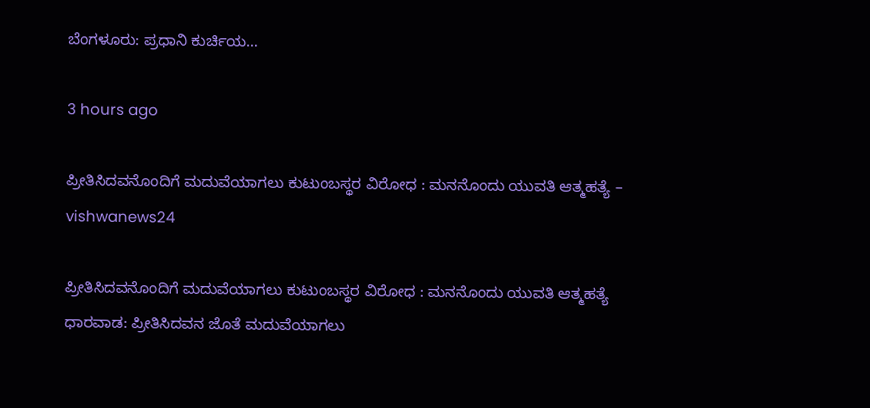ಬೆಂಗಳೂರು: ಪ್ರಧಾನಿ ಕುರ್ಚಿಯ…

3 hours ago

ಪ್ರೀತಿಸಿದವನೊಂದಿಗೆ ಮದುವೆಯಾಗಲು ಕುಟುಂಬಸ್ಥರ ವಿರೋಧ : ಮನನೊಂದು ಯುವತಿ ಆತ್ಮಹತ್ಯೆ – vishwanews24

ಪ್ರೀತಿಸಿದವನೊಂದಿಗೆ ಮದುವೆಯಾಗಲು ಕುಟುಂಬಸ್ಥರ ವಿರೋಧ : ಮನನೊಂದು ಯುವತಿ ಆತ್ಮಹತ್ಯೆ ಧಾರವಾಡ: ಪ್ರೀತಿಸಿದವನ ಜೊತೆ ಮದುವೆಯಾಗಲು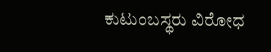ಕುಟುಂಬಸ್ಥರು ವಿರೋಧ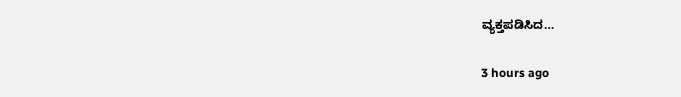ವ್ಯಕ್ತಪಡಿಸಿದ…

3 hours ago